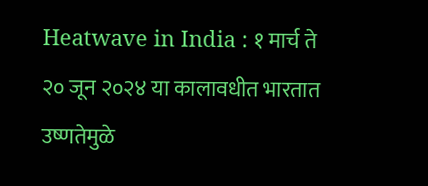Heatwave in India : १ मार्च ते २० जून २०२४ या कालावधीत भारतात उष्णतेमुळे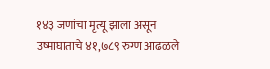१४३ जणांचा मृत्यू झाला असून उष्माघाताचे ४१,७८९ रुग्ण आढळले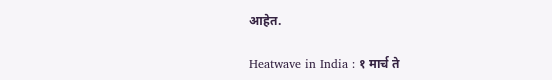आहेत.

Heatwave in India : १ मार्च ते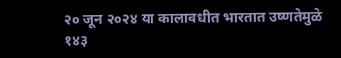२० जून २०२४ या कालावधीत भारतात उष्णतेमुळे १४३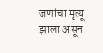जणांचा मृत्यू झाला असून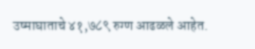उष्माघाताचे ४१,७८९ रुग्ण आढळले आहेत.